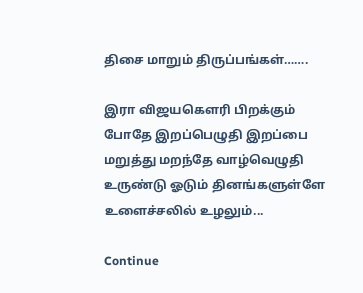திசை மாறும் திருப்பங்கள்…….

இரா விஜயகௌரி பிறக்கும் போதே இறப்பெழுதி இறப்பை மறுத்து மறந்தே வாழ்வெழுதி உருண்டு ஓடும் தினங்களுள்ளே உளைச்சலில் உழலும்...

Continue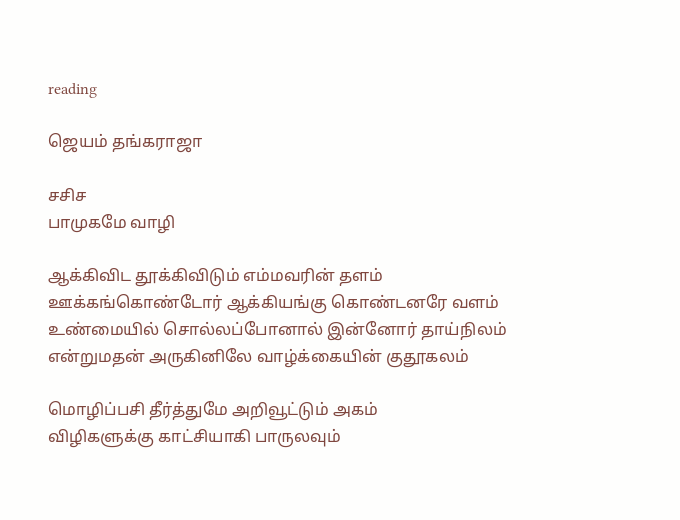reading

ஜெயம் தங்கராஜா

சசிச
பாமுகமே வாழி

ஆக்கிவிட தூக்கிவிடும் எம்மவரின் தளம்
ஊக்கங்கொண்டோர் ஆக்கியங்கு கொண்டனரே வளம்
உண்மையில் சொல்லப்போனால் இன்னோர் தாய்நிலம்
என்றுமதன் அருகினிலே வாழ்க்கையின் குதூகலம்

மொழிப்பசி தீர்த்துமே அறிவூட்டும் அகம்
விழிகளுக்கு காட்சியாகி பாருலவும்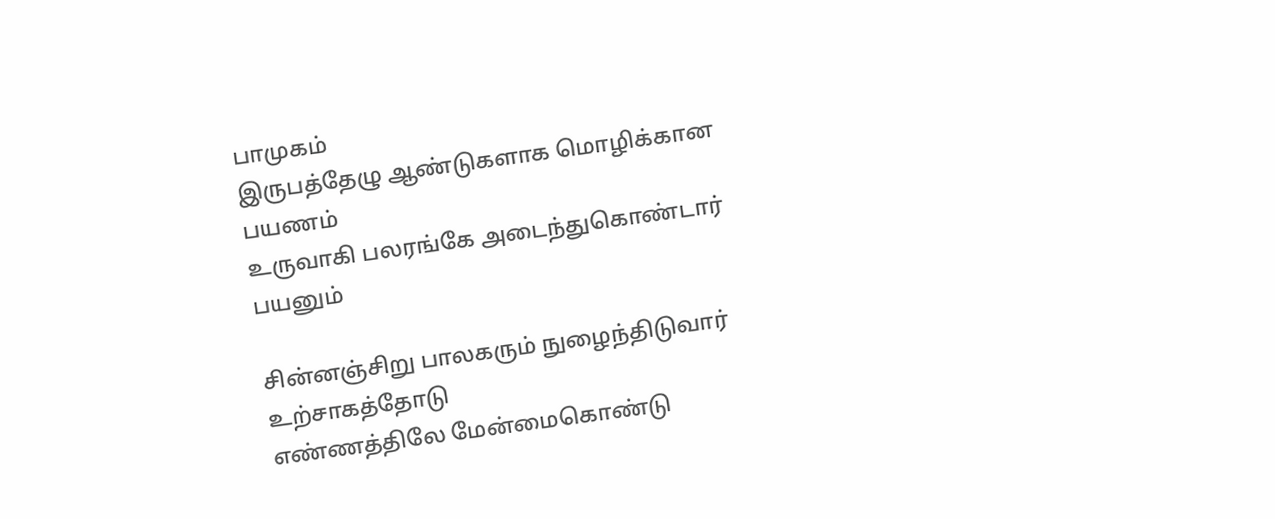பாமுகம்
இருபத்தேழு ஆண்டுகளாக மொழிக்கான பயணம்
உருவாகி பலரங்கே அடைந்துகொண்டார் பயனும்

சின்னஞ்சிறு பாலகரும் நுழைந்திடுவார் உற்சாகத்தோடு
எண்ணத்திலே மேன்மைகொண்டு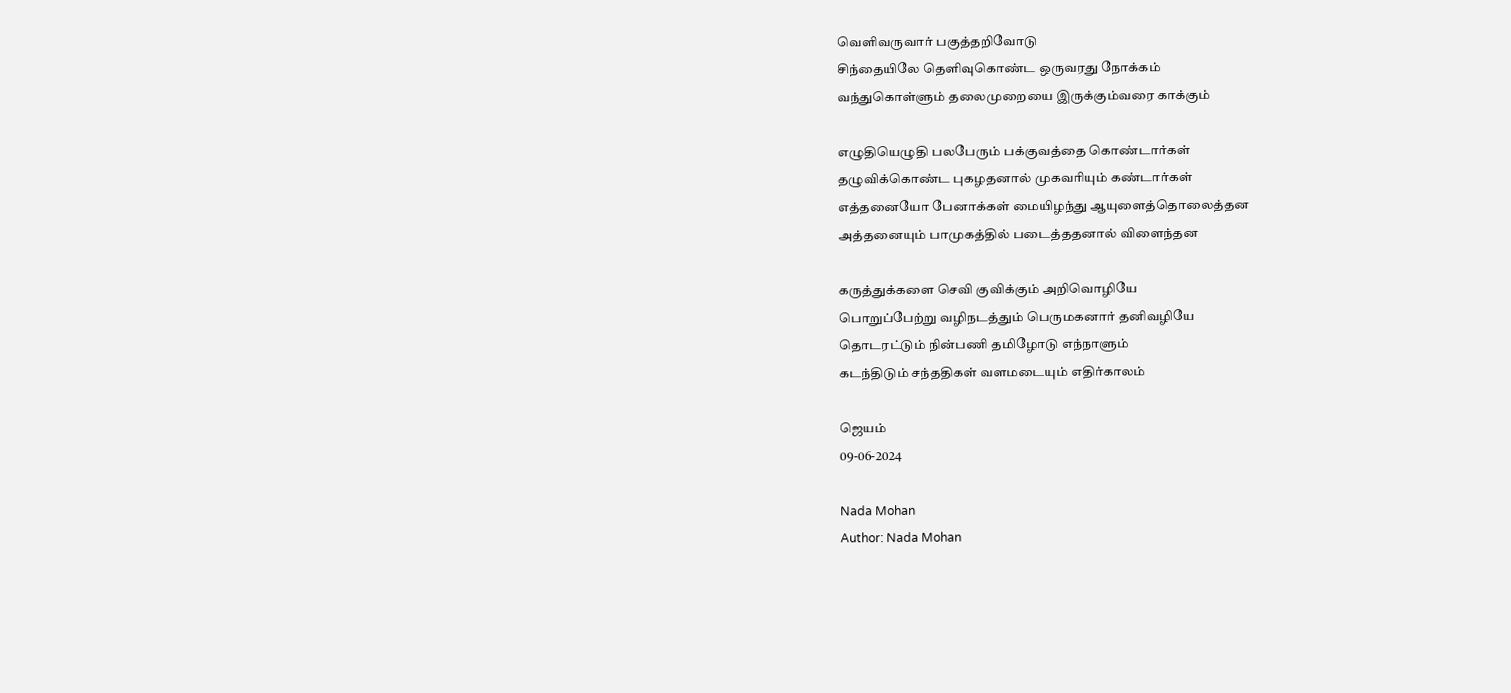வெளிவருவார் பகுத்தறிவோடு
சிந்தையிலே தெளிவுகொண்ட ஒருவரது நோக்கம்
வந்துகொள்ளும் தலைமுறையை இருக்கும்வரை காக்கும்

எழுதியெழுதி பலபேரும் பக்குவத்தை கொண்டார்கள்
தழுவிக்கொண்ட புகழதனால் முகவரியும் கண்டார்கள்
எத்தனையோ பேனாக்கள் மையிழந்து ஆயுளைத்தொலைத்தன
அத்தனையும் பாமுகத்தில் படைத்ததனால் விளைந்தன

கருத்துக்களை செவி குவிக்கும் அறிவொழியே
பொறுப்பேற்று வழிநடத்தும் பெருமகனார் தனிவழியே
தொடரட்டும் நின்பணி தமிழோடு எந்நாளும்
கடந்திடும் சந்ததிகள் வளமடையும் எதிர்காலம்

ஜெயம்
09-06-2024

Nada Mohan
Author: Nada Mohan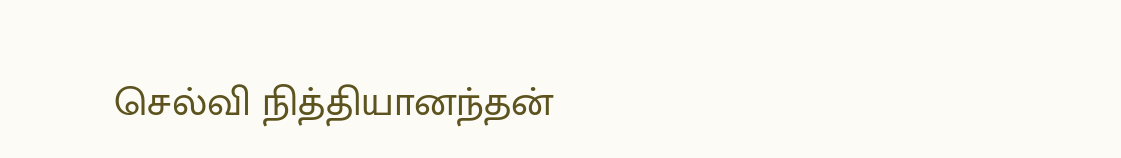செல்வி நித்தியானந்தன்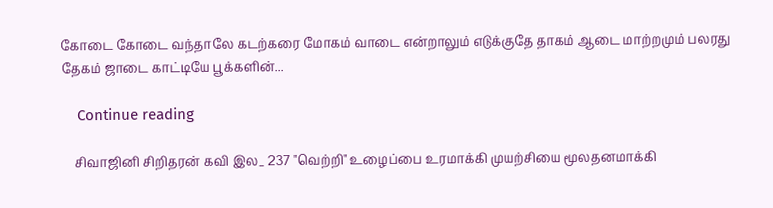கோடை கோடை வந்தாலே கடற்கரை மோகம் வாடை என்றாலும் எடுக்குதே தாகம் ஆடை மாற்றமும் பலரது தேகம் ஜாடை காட்டியே பூக்களின்...

    Continue reading

    சிவாஜினி சிறிதரன் கவி இல_ 237 "வெற்றி" உழைப்பை உரமாக்கி முயற்சியை மூலதனமாக்கி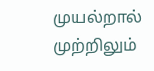முயல்றால் முற்றிலும்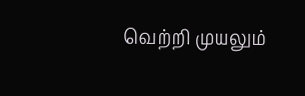வெற்றி முயலும்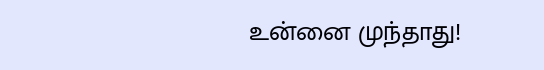உன்னை முந்தாது!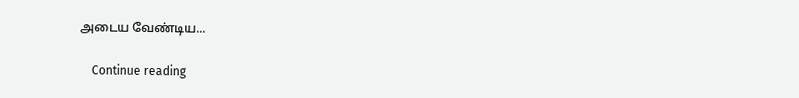அடைய வேண்டிய...

    Continue reading